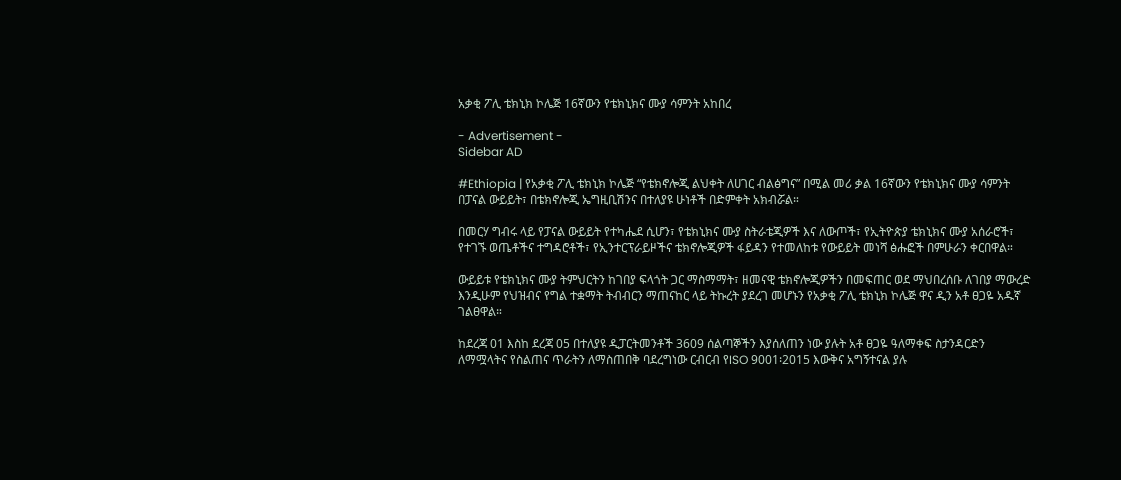አቃቂ ፖሊ ቴክኒክ ኮሌጅ 16ኛውን የቴክኒክና ሙያ ሳምንት አከበረ

- Advertisement -
Sidebar AD

#Ethiopia | የአቃቂ ፖሊ ቴክኒክ ኮሌጅ “የቴክኖሎጂ ልህቀት ለሀገር ብልፅግና” በሚል መሪ ቃል 16ኛውን የቴክኒክና ሙያ ሳምንት በፓናል ውይይት፣ በቴክኖሎጂ ኤግዚቢሽንና በተለያዩ ሁነቶች በድምቀት አክብሯል።

በመርሃ ግብሩ ላይ የፓናል ውይይት የተካሔደ ሲሆን፣ የቴክኒክና ሙያ ስትራቴጂዎች እና ለውጦች፣ የኢትዮጵያ ቴክኒክና ሙያ አሰራሮች፣ የተገኙ ወጤቶችና ተግዳሮቶች፣ የኢንተርፕራይዞችና ቴክኖሎጂዎች ፋይዳን የተመለከቱ የውይይት መነሻ ፅሑፎች በምሁራን ቀርበዋል።

ውይይቱ የቴክኒክና ሙያ ትምህርትን ከገበያ ፍላጎት ጋር ማስማማት፣ ዘመናዊ ቴክኖሎጂዎችን በመፍጠር ወደ ማህበረሰቡ ለገበያ ማውረድ እንዲሁም የህዝብና የግል ተቋማት ትብብርን ማጠናከር ላይ ትኩረት ያደረገ መሆኑን የአቃቂ ፖሊ ቴክኒክ ኮሌጅ ዋና ዲን አቶ ፀጋዬ አዱኛ ገልፀዋል።

ከደረጃ 01 እስከ ደረጃ 05 በተለያዩ ዲፓርትመንቶች 3609 ሰልጣኞችን እያሰለጠን ነው ያሉት አቶ ፀጋዬ ዓለማቀፍ ስታንዳርድን ለማሟላትና የስልጠና ጥራትን ለማስጠበቅ ባደረግነው ርብርብ የISO 9001፡2015 እውቅና አግኝተናል ያሉ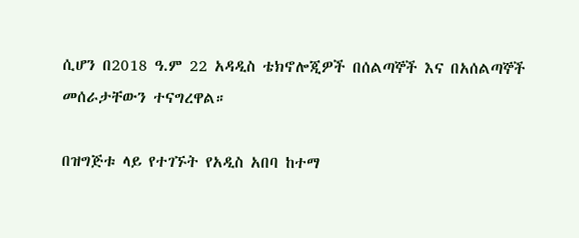ሲሆን በ2018 ዓ.ም 22 አዳዲስ ቴክኖሎጂዎች በሰልጣኞች እና በአሰልጣኞች መሰራታቸውን ተናግረዋል።

በዝግጅቱ ላይ የተገኙት የአዲስ አበባ ከተማ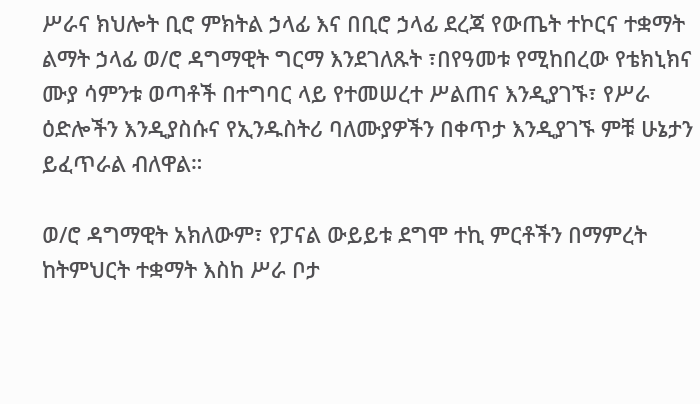ሥራና ክህሎት ቢሮ ምክትል ኃላፊ እና በቢሮ ኃላፊ ደረጃ የውጤት ተኮርና ተቋማት ልማት ኃላፊ ወ/ሮ ዳግማዊት ግርማ እንደገለጹት ፣በየዓመቱ የሚከበረው የቴክኒክና ሙያ ሳምንቱ ወጣቶች በተግባር ላይ የተመሠረተ ሥልጠና እንዲያገኙ፣ የሥራ ዕድሎችን እንዲያስሱና የኢንዱስትሪ ባለሙያዎችን በቀጥታ እንዲያገኙ ምቹ ሁኔታን ይፈጥራል ብለዋል።

ወ/ሮ ዳግማዊት አክለውም፣ የፓናል ውይይቱ ደግሞ ተኪ ምርቶችን በማምረት ከትምህርት ተቋማት እስከ ሥራ ቦታ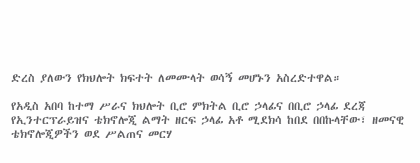ድረስ ያለውን የክህሎት ክፍተት ለመሙላት ወሳኝ መሆኑን አስረድተዋል።

የአዲስ አበባ ከተማ ሥራና ክህሎት ቢሮ ምክትል ቢሮ ኃላፊና በቢሮ ኃላፊ ደረጃ የኢንተርፕራይዝና ቴክኖሎጂ ልማት ዘርፍ ኃላፊ አቶ ሚደክሳ ከበደ በበኩላቸው፣ ዘመናዊ ቴክኖሎጂዎችን ወደ ሥልጠና መርሃ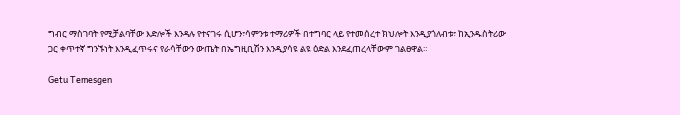ግብር ማስገባት የሚቻልባቸው እድሎች እንዳሉ የተናገሩ ሲሆን፣ሳምንቱ ተማሪዎች በተግባር ላይ የተመሰረተ ክህሎት እንዲያጎለብቱ፣ ከኢንዱስትሪው ጋር ቀጥተኛ ግንኙነት እንዲፈጥሩና የራሳቸውን ውጤት በኤግዚቢሽን እንዲያሳዩ ልዩ ዕድል እንደፈጠረላቸውም ገልፀዋል።

Getu Temesgen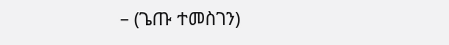– (ጌጡ ተመስገን)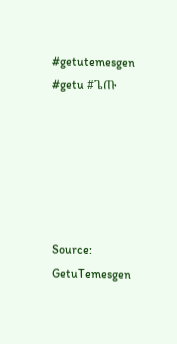#getutemesgen #getu #ጌጡ






Source: GetuTemesgen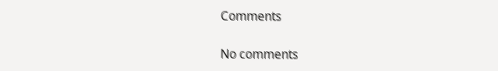Comments

No comments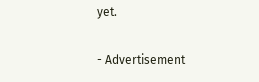yet.

- Advertisement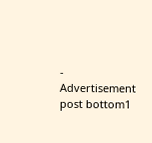-
Advertisement post bottom1